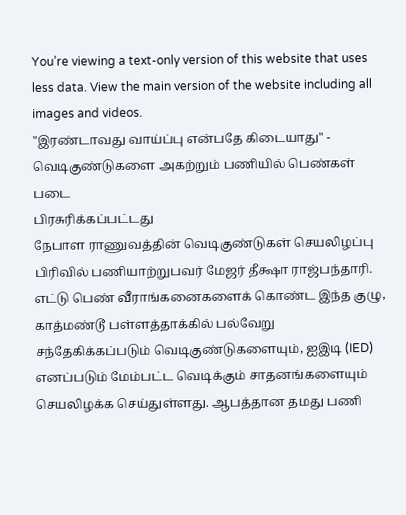You’re viewing a text-only version of this website that uses less data. View the main version of the website including all images and videos.
"இரண்டாவது வாய்ப்பு என்பதே கிடையாது" - வெடிகுண்டுகளை அகற்றும் பணியில் பெண்கள் படை
பிரசுரிக்கப்பட்டது
நேபாள ராணுவத்தின் வெடிகுண்டுகள் செயலிழப்பு பிரிவில் பணியாற்றுபவர் மேஜர் தீக்ஷா ராஜ்பந்தாரி. எட்டு பெண் வீராங்கனைகளைக் கொண்ட இந்த குழு, காத்மண்டூ பள்ளத்தாக்கில் பல்வேறு சந்தேகிக்கப்படும் வெடிகுண்டுகளையும், ஐஇடி (IED) எனப்படும் மேம்பட்ட வெடிக்கும் சாதனங்களையும் செயலிழக்க செய்துள்ளது. ஆபத்தான தமது பணி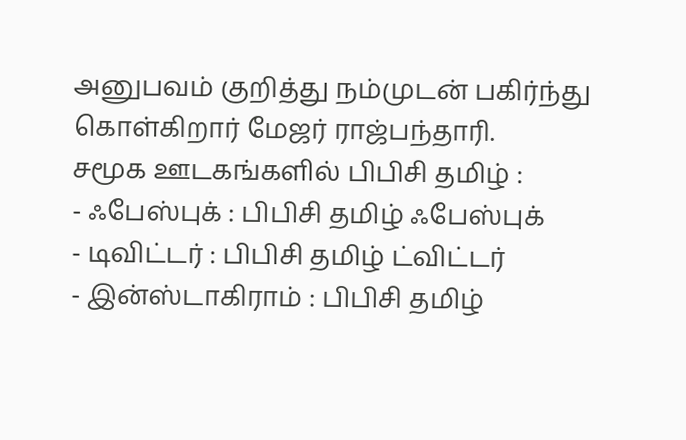அனுபவம் குறித்து நம்முடன் பகிர்ந்து கொள்கிறார் மேஜர் ராஜ்பந்தாரி.
சமூக ஊடகங்களில் பிபிசி தமிழ் :
- ஃபேஸ்புக் : பிபிசி தமிழ் ஃபேஸ்புக்
- டிவிட்டர் : பிபிசி தமிழ் ட்விட்டர்
- இன்ஸ்டாகிராம் : பிபிசி தமிழ்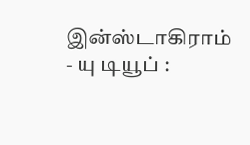இன்ஸ்டாகிராம்
- யு டியூப் :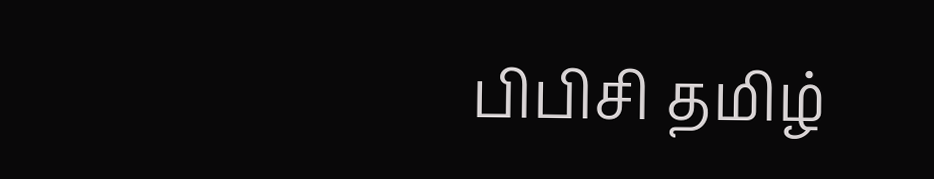பிபிசி தமிழ்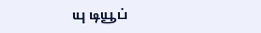யு டியூப்